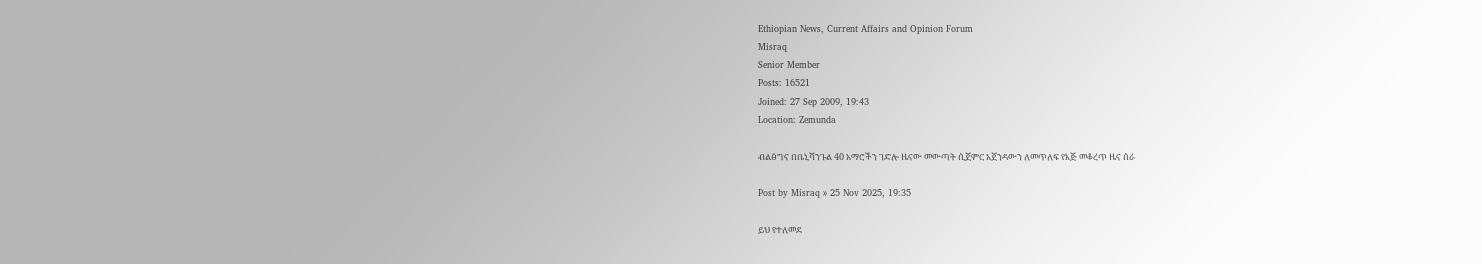Ethiopian News, Current Affairs and Opinion Forum
Misraq
Senior Member
Posts: 16521
Joined: 27 Sep 2009, 19:43
Location: Zemunda

ብልፅግና በቤኒሻንጉል 40 አማሮችን ገድሎ ዜናው መውጣት ሲጀምር አጀንዳውን ለመጥለፍ የእጅ መቆረጥ ዜና ሰራ

Post by Misraq » 25 Nov 2025, 19:35

ይህ የተለመደ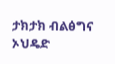ታክታክ ብልፅግና ኦህዴድ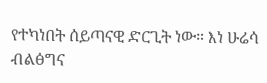የተካነበት ሰይጣናዊ ድርጊት ነው። እነ ሁሬሳ ብልፅግና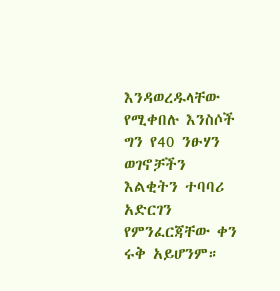እንዳወረዱላቸው የሚቀበሉ እንስሶች ግን የ40 ንፁሃን ወገኖቻችን እልቂትን ተባባሪ አድርገን የምንፈርጃቸው ቀን ሩቅ አይሆንም።